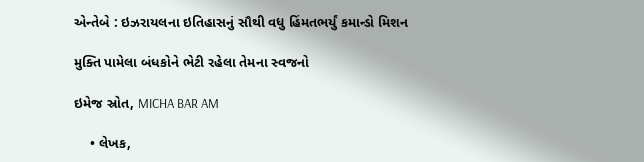એન્તેબે : ઇઝરાયલના ઇતિહાસનું સૌથી વધુ હિંમતભર્યું કમાન્ડો મિશન

મુક્તિ પામેલા બંધકોને ભેટી રહેલા તેમના સ્વજનો

ઇમેજ સ્રોત, MICHA BAR AM

    • લેખક,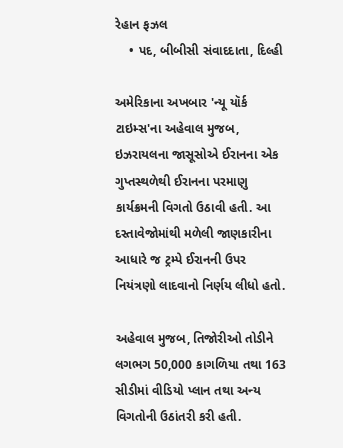રેહાન ફઝલ
    • પદ, બીબીસી સંવાદદાતા, દિલ્હી

અમેરિકાના અખબાર 'ન્યૂ યૉર્ક ટાઇમ્સ'ના અહેવાલ મુજબ, ઇઝરાયલના જાસૂસોએ ઈરાનના એક ગુપ્તસ્થળેથી ઈરાનના પરમાણુ કાર્યક્રમની વિગતો ઉઠાવી હતી. આ દસ્તાવેજોમાંથી મળેલી જાણકારીના આધારે જ ટ્રમ્પે ઈરાનની ઉપર નિયંત્રણો લાદવાનો નિર્ણય લીધો હતો.

અહેવાલ મુજબ, તિજોરીઓ તોડીને લગભગ 50,000 કાગળિયા તથા 163 સીડીમાં વીડિયો પ્લાન તથા અન્ય વિગતોની ઉઠાંતરી કરી હતી.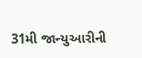31મી જાન્યુઆરીની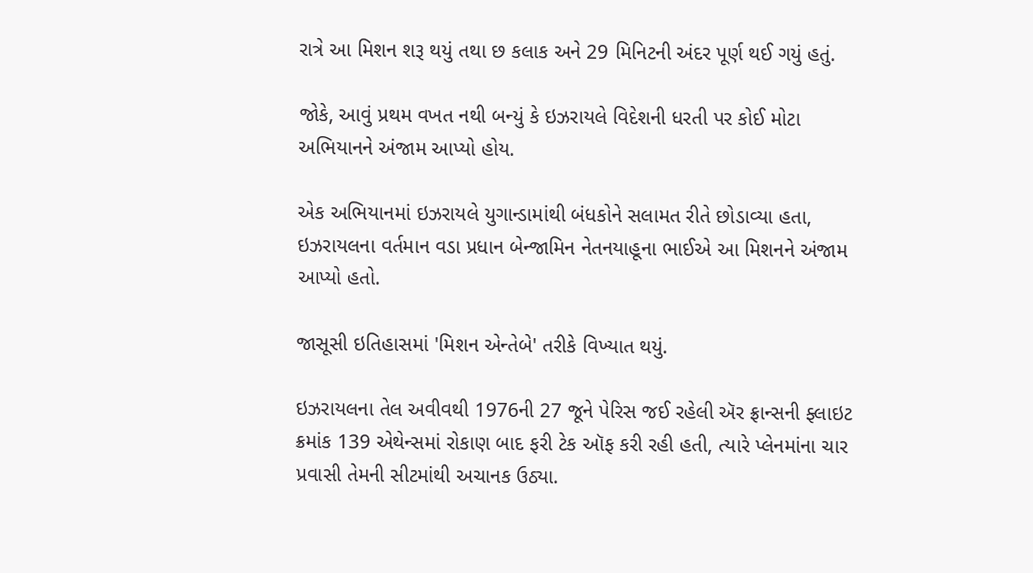રાત્રે આ મિશન શરૂ થયું તથા છ કલાક અને 29 મિનિટની અંદર પૂર્ણ થઈ ગયું હતું.

જોકે, આવું પ્રથમ વખત નથી બન્યું કે ઇઝરાયલે વિદેશની ધરતી પર કોઈ મોટા અભિયાનને અંજામ આપ્યો હોય.

એક અભિયાનમાં ઇઝરાયલે યુગાન્ડામાંથી બંધકોને સલામત રીતે છોડાવ્યા હતા, ઇઝરાયલના વર્તમાન વડા પ્રધાન બેન્જામિન નેતનયાહૂના ભાઈએ આ મિશનને અંજામ આપ્યો હતો.

જાસૂસી ઇતિહાસમાં 'મિશન એન્તેબે' તરીકે વિખ્યાત થયું.

ઇઝરાયલના તેલ અવીવથી 1976ની 27 જૂને પેરિસ જઈ રહેલી ઍર ફ્રાન્સની ફ્લાઇટ ક્રમાંક 139 એથેન્સમાં રોકાણ બાદ ફરી ટેક ઑફ કરી રહી હતી, ત્યારે પ્લેનમાંના ચાર પ્રવાસી તેમની સીટમાંથી અચાનક ઉઠ્યા.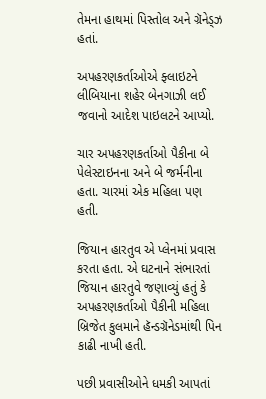તેમના હાથમાં પિસ્તોલ અને ગ્રૅનેડ્ઝ હતાં.

અપહરણકર્તાઓએ ફ્લાઇટને લીબિયાના શહેર બેનગાઝી લઈ જવાનો આદેશ પાઇલટને આપ્યો.

ચાર અપહરણકર્તાઓ પૈકીના બે પેલેસ્ટાઇનના અને બે જર્મનીના હતા. ચારમાં એક મહિલા પણ હતી.

જિયાન હારતુવ એ પ્લેનમાં પ્રવાસ કરતા હતા. એ ઘટનાને સંભારતાં જિયાન હારતુવે જણાવ્યું હતું કે અપહરણકર્તાઓ પૈકીની મહિલા બ્રિજેત કુલમાને હૅન્ડગ્રૅનેડમાંથી પિન કાઢી નાખી હતી.

પછી પ્રવાસીઓને ધમકી આપતાં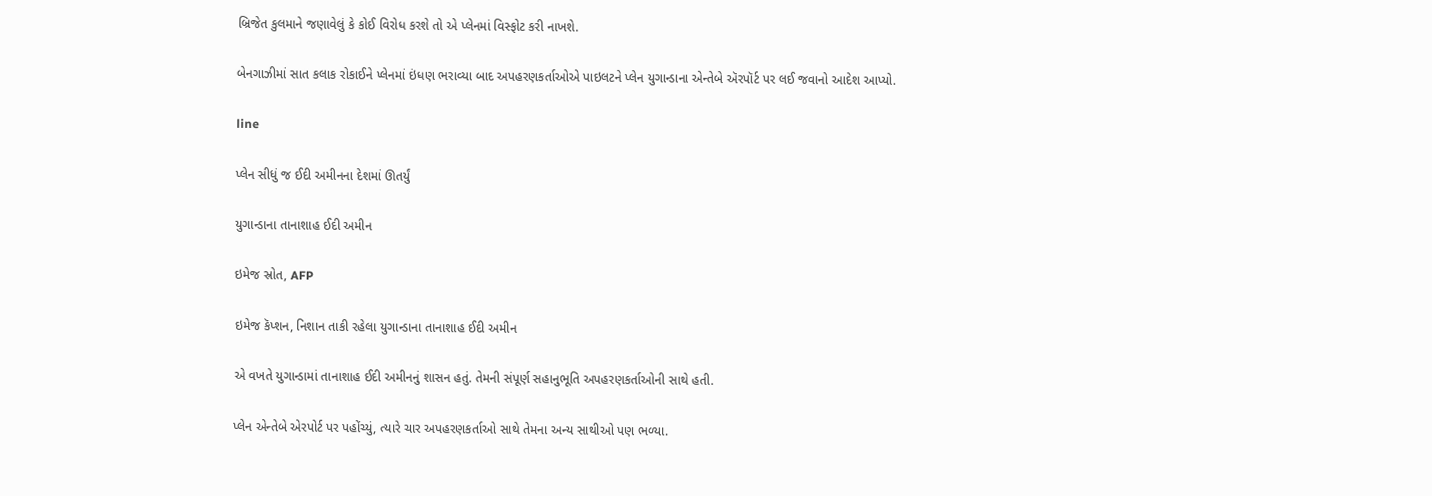બ્રિજેત કુલમાને જણાવેલું કે કોઈ વિરોધ કરશે તો એ પ્લેનમાં વિસ્ફોટ કરી નાખશે.

બેનગાઝીમાં સાત કલાક રોકાઈને પ્લેનમાં ઇંધણ ભરાવ્યા બાદ અપહરણકર્તાઓએ પાઇલટને પ્લેન યુગાન્ડાના એન્તેબે ઍરપૉર્ટ પર લઈ જવાનો આદેશ આપ્યો.

line

પ્લેન સીધું જ ઈદી અમીનના દેશમાં ઊતર્યું

યુગાન્ડાના તાનાશાહ ઈદી અમીન

ઇમેજ સ્રોત, AFP

ઇમેજ કૅપ્શન, નિશાન તાકી રહેલા યુગાન્ડાના તાનાશાહ ઈદી અમીન

એ વખતે યુગાન્ડામાં તાનાશાહ ઈદી અમીનનું શાસન હતું. તેમની સંપૂર્ણ સહાનુભૂતિ અપહરણકર્તાઓની સાથે હતી.

પ્લેન એન્તેબે એરપોર્ટ પર પહોંચ્યું, ત્યારે ચાર અપહરણકર્તાઓ સાથે તેમના અન્ય સાથીઓ પણ ભળ્યા.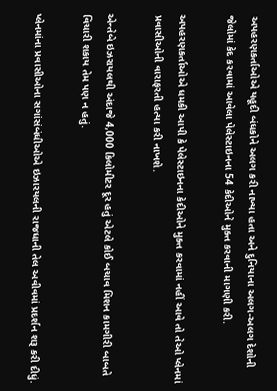અપહરણકર્તાઓએ યહૂદી બંધકોને અલગ કરી નાખ્યા હતા અને દુનિયાના અલગ-અલગ દેશોની જેલોમાં કેદ કરવામાં આવેલા પેલેસ્ટાઇનના 54 કેદીઓને મુક્ત કરવાની માગણી કરી.

અપહરણકર્તાઓએ ધમકી આપી કે પેલેસ્ટાઇનના કેદીઓને મુક્ત કરવામાં નહીં આવે તો તેઓ પ્લેનમાં પ્રવાસીઓની વારાફરતી હત્યા કરી નાખશે.

એન્તેબે ઇઝરાયલથી અંદાજે 4,000 કિલોમીટર દૂર હતું એટલે કોઈ બચાવ મિશન કામગીરી બાબતે વિચારી શકાય તેમ પણ ન હતું.

પ્લેનમાંના પ્રવાસીઓના સગાંસંબંધીઓએ ઇઝારયલની રાજધાની તેલ અવીવમાં પ્રદર્શન શરૂ કરી દીધું.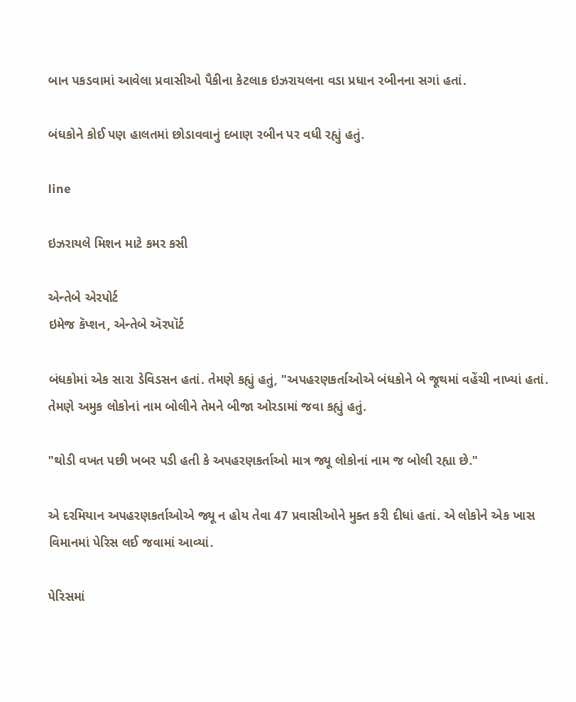બાન પકડવામાં આવેલા પ્રવાસીઓ પૈકીના કેટલાક ઇઝરાયલના વડા પ્રધાન રબીનના સગાં હતાં.

બંધકોને કોઈ પણ હાલતમાં છોડાવવાનું દબાણ રબીન પર વધી રહ્યું હતું.

line

ઇઝરાયલે મિશન માટે કમર કસી

એન્તેબે એરપોર્ટ
ઇમેજ કૅપ્શન, એન્તેબે ઍરપૉર્ટ

બંધકોમાં એક સારા ડેવિડસન હતાં. તેમણે કહ્યું હતું, "અપહરણકર્તાઓએ બંધકોને બે જૂથમાં વહેંચી નાખ્યાં હતાં. તેમણે અમુક લોકોનાં નામ બોલીને તેમને બીજા ઓરડામાં જવા કહ્યું હતું.

"થોડી વખત પછી ખબર પડી હતી કે અપહરણકર્તાઓ માત્ર જ્યૂ લોકોનાં નામ જ બોલી રહ્યા છે."

એ દરમિયાન અપહરણકર્તાઓએ જ્યૂ ન હોય તેવા 47 પ્રવાસીઓને મુક્ત કરી દીધાં હતાં. એ લોકોને એક ખાસ વિમાનમાં પેરિસ લઈ જવામાં આવ્યાં.

પેરિસમાં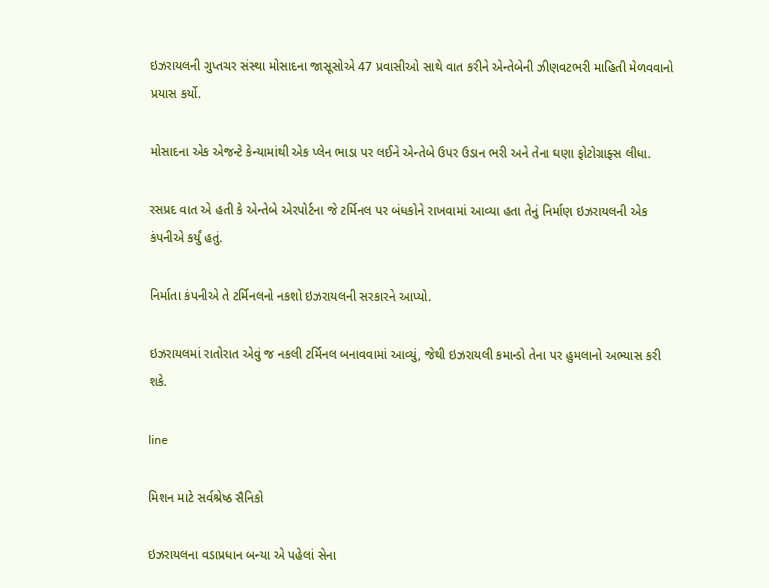ઇઝરાયલની ગુપ્તચર સંસ્થા મોસાદના જાસૂસોએ 47 પ્રવાસીઓ સાથે વાત કરીને એન્તેબેની ઝીણવટભરી માહિતી મેળવવાનો પ્રયાસ કર્યો.

મોસાદના એક એજન્ટે કેન્યામાંથી એક પ્લેન ભાડા પર લઈને એન્તેબે ઉપર ઉડાન ભરી અને તેના ઘણા ફોટોગ્રાફ્સ લીધા.

રસપ્રદ વાત એ હતી કે એન્તેબે એરપોર્ટના જે ટર્મિનલ પર બંધકોને રાખવામાં આવ્યા હતા તેનું નિર્માણ ઇઝરાયલની એક કંપનીએ કર્યું હતું.

નિર્માતા કંપનીએ તે ટર્મિનલનો નકશો ઇઝરાયલની સરકારને આપ્યો.

ઇઝરાયલમાં રાતોરાત એવું જ નકલી ટર્મિનલ બનાવવામાં આવ્યું, જેથી ઇઝરાયલી કમાન્ડો તેના પર હુમલાનો અભ્યાસ કરી શકે.

line

મિશન માટે સર્વશ્રેષ્ઠ સૈનિકો

ઇઝરાયલના વડાપ્રધાન બન્યા એ પહેલાં સેના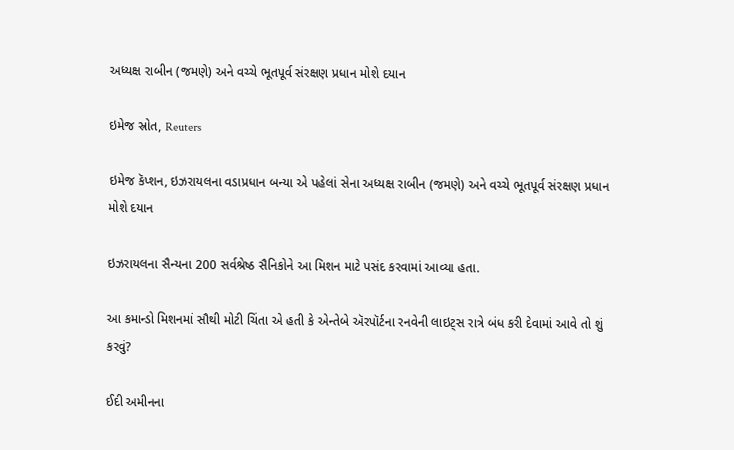અધ્યક્ષ રાબીન (જમણે) અને વચ્ચે ભૂતપૂર્વ સંરક્ષણ પ્રધાન મોશે દયાન

ઇમેજ સ્રોત, Reuters

ઇમેજ કૅપ્શન, ઇઝરાયલના વડાપ્રધાન બન્યા એ પહેલાં સેના અધ્યક્ષ રાબીન (જમણે) અને વચ્ચે ભૂતપૂર્વ સંરક્ષણ પ્રધાન મોશે દયાન

ઇઝરાયલના સૈન્યના 200 સર્વશ્રેષ્ઠ સૈનિકોને આ મિશન માટે પસંદ કરવામાં આવ્યા હતા.

આ કમાન્ડો મિશનમાં સૌથી મોટી ચિંતા એ હતી કે એન્તેબે ઍરપૉર્ટના રનવેની લાઇટ્સ રાત્રે બંધ કરી દેવામાં આવે તો શું કરવું?

ઈદી અમીનના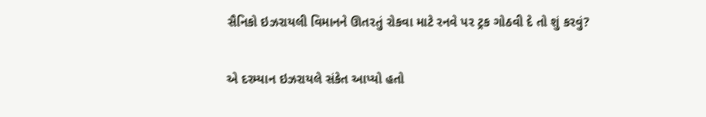સૈનિકો ઇઝરાયલી વિમાનને ઊતરતું રોકવા માટે રનવે પર ટ્રક ગોઠવી દે તો શું કરવું?

એ દરમ્યાન ઇઝરાયલે સંકેત આપ્યો હતો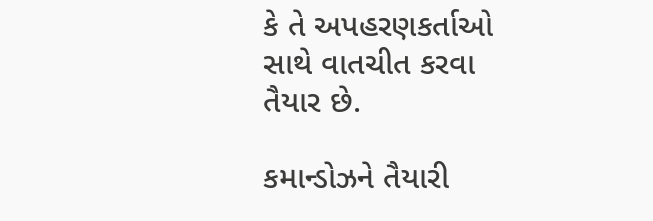કે તે અપહરણકર્તાઓ સાથે વાતચીત કરવા તૈયાર છે.

કમાન્ડોઝને તૈયારી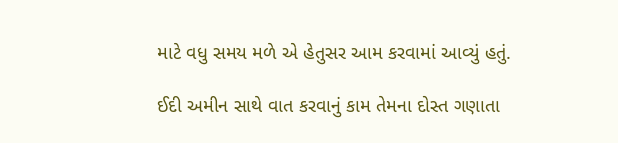માટે વધુ સમય મળે એ હેતુસર આમ કરવામાં આવ્યું હતું.

ઈદી અમીન સાથે વાત કરવાનું કામ તેમના દોસ્ત ગણાતા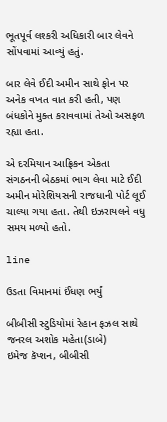ભૂતપૂર્વ લશ્કરી અધિકારી બાર લેવને સોંપવામાં આવ્યું હતું.

બાર લેવે ઈદી અમીન સાથે ફોન પર અનેક વખત વાત કરી હતી, પણ બંધકોને મુક્ત કરાવવામાં તેઓ અસફળ રહ્યા હતા.

એ દરમિયાન આફ્રિકન એકતા સંગઠનની બેઠકમાં ભાગ લેવા માટે ઈદી અમીન મોરેશિયસની રાજધાની પોર્ટ લૂઈ ચાલ્યા ગયા હતા. તેથી ઇઝરાયલને વધુ સમય મળ્યો હતો.

line

ઉડતા વિમાનમાં ઈંધણ ભર્યું

બીબીસી સ્ટુડિયોમાં રેહાન ફઝલ સાથે જનરલ અશોક મહેતા(ડાબે)
ઇમેજ કૅપ્શન, બીબીસી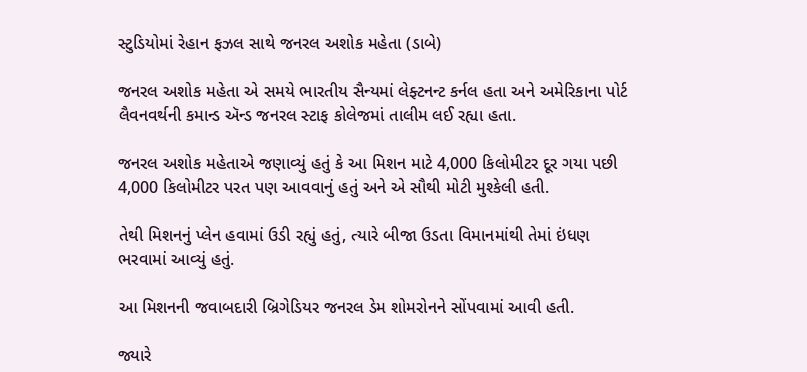સ્ટુડિયોમાં રેહાન ફઝલ સાથે જનરલ અશોક મહેતા (ડાબે)

જનરલ અશોક મહેતા એ સમયે ભારતીય સૈન્યમાં લેફ્ટનન્ટ કર્નલ હતા અને અમેરિકાના પોર્ટ લૈવનવર્થની કમાન્ડ ઍન્ડ જનરલ સ્ટાફ કોલેજમાં તાલીમ લઈ રહ્યા હતા.

જનરલ અશોક મહેતાએ જણાવ્યું હતું કે આ મિશન માટે 4,000 કિલોમીટર દૂર ગયા પછી 4,000 કિલોમીટર પરત પણ આવવાનું હતું અને એ સૌથી મોટી મુશ્કેલી હતી.

તેથી મિશનનું પ્લેન હવામાં ઉડી રહ્યું હતું, ત્યારે બીજા ઉડતા વિમાનમાંથી તેમાં ઇંધણ ભરવામાં આવ્યું હતું.

આ મિશનની જવાબદારી બ્રિગેડિયર જનરલ ડેમ શોમરોનને સોંપવામાં આવી હતી.

જ્યારે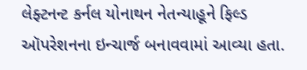લેફ્ટનન્ટ કર્નલ યોનાથન નેતન્યાહૂને ફિલ્ડ ઑપરેશનના ઇન્ચાર્જ બનાવવામાં આવ્યા હતા.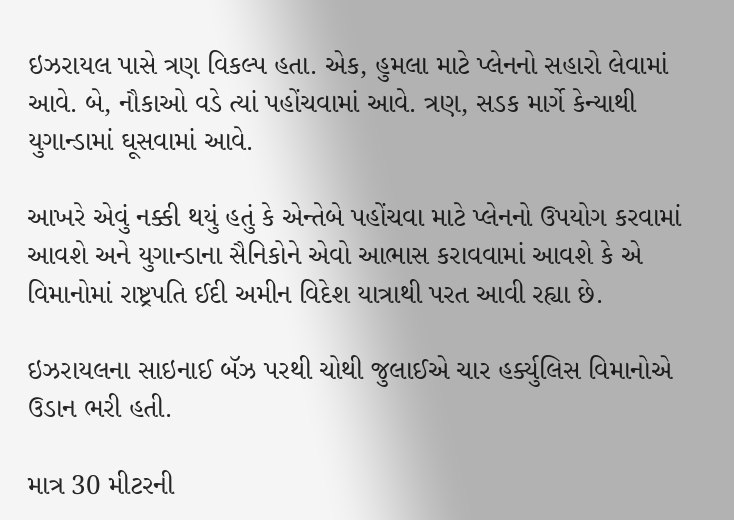ઇઝરાયલ પાસે ત્રણ વિકલ્પ હતા. એક, હુમલા માટે પ્લેનનો સહારો લેવામાં આવે. બે, નૌકાઓ વડે ત્યાં પહોંચવામાં આવે. ત્રણ, સડક માર્ગે કેન્યાથી યુગાન્ડામાં ઘૂસવામાં આવે.

આખરે એવું નક્કી થયું હતું કે એન્તેબે પહોંચવા માટે પ્લેનનો ઉપયોગ કરવામાં આવશે અને યુગાન્ડાના સૈનિકોને એવો આભાસ કરાવવામાં આવશે કે એ વિમાનોમાં રાષ્ટ્રપતિ ઈદી અમીન વિદેશ યાત્રાથી પરત આવી રહ્યા છે.

ઇઝરાયલના સાઇનાઈ બૅઝ પરથી ચોથી જુલાઈએ ચાર હર્ક્યુલિસ વિમાનોએ ઉડાન ભરી હતી.

માત્ર 30 મીટરની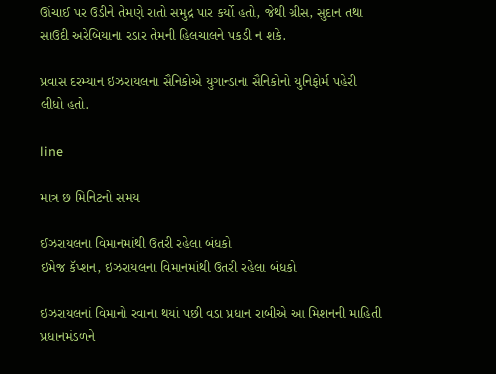ઊંચાઈ પર ઉડીને તેમણે રાતો સમુદ્ર પાર કર્યો હતો, જેથી ગ્રીસ, સુદાન તથા સાઉદી અરેબિયાના રડાર તેમની હિલચાલને પકડી ન શકે.

પ્રવાસ દરમ્યાન ઇઝરાયલના સૈનિકોએ યુગાન્ડાના સૈનિકોનો યુનિફોર્મ પહેરી લીધો હતો.

line

માત્ર છ મિનિટનો સમય

ઈઝરાયલના વિમાનમાંથી ઉતરી રહેલા બંધકો
ઇમેજ કૅપ્શન, ઇઝરાયલના વિમાનમાંથી ઉતરી રહેલા બંધકો

ઇઝરાયલનાં વિમાનો રવાના થયાં પછી વડા પ્રધાન રાબીએ આ મિશનની માહિતી પ્રધાનમંડળને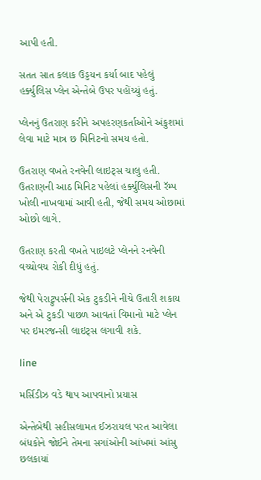આપી હતી.

સતત સાત કલાક ઉડ્ડયન કર્યા બાદ પહેલું હર્ક્યુલિસ પ્લેન એન્તેબે ઉપર પહોંચ્યું હતું.

પ્લેનનું ઉતરાણ કરીને અપહરણકર્તાઓને અંકુશમાં લેવા માટે માત્ર છ મિનિટનો સમય હતો.

ઉતરાણ વખતે રનવેની લાઇટ્સ ચાલુ હતી. ઉતરાણની આઠ મિનિટ પહેલાં હર્ક્યુલિસની રૅમ્પ ખોલી નાખવામાં આવી હતી, જેથી સમય ઓછામાં ઓછો લાગે.

ઉતરાણ કરતી વખતે પાઇલટે પ્લેનને રનવેની વચ્ચોવચ રોકી દીધું હતું.

જેથી પેરાટ્રુપર્સની એક ટુકડીને નીચે ઉતારી શકાય અને એ ટુકડી પાછળ આવતાં વિમાનો માટે પ્લેન પર ઇમરજન્સી લાઇટ્સ લગાવી શકે.

line

મર્સિડીઝ વડે થાપ આપવાનો પ્રયાસ

એન્તેબેથી સહીસલામત ઈઝરાયલ પરત આવેલા બંધકોને જોઈને તેમના સગાંઓની આંખમાં આંસુ છલકાયાં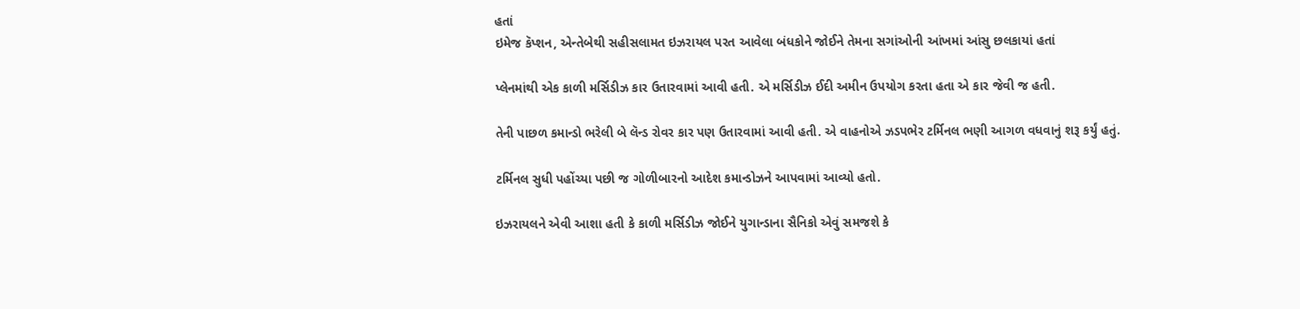હતાં
ઇમેજ કૅપ્શન, એન્તેબેથી સહીસલામત ઇઝરાયલ પરત આવેલા બંધકોને જોઈને તેમના સગાંઓની આંખમાં આંસુ છલકાયાં હતાં

પ્લેનમાંથી એક કાળી મર્સિડીઝ કાર ઉતારવામાં આવી હતી. એ મર્સિડીઝ ઈદી અમીન ઉપયોગ કરતા હતા એ કાર જેવી જ હતી.

તેની પાછળ કમાન્ડો ભરેલી બે લૅન્ડ રોવર કાર પણ ઉતારવામાં આવી હતી. એ વાહનોએ ઝડપભેર ટર્મિનલ ભણી આગળ વધવાનું શરૂ કર્યું હતું.

ટર્મિનલ સુધી પહોંચ્યા પછી જ ગોળીબારનો આદેશ કમાન્ડોઝને આપવામાં આવ્યો હતો.

ઇઝરાયલને એવી આશા હતી કે કાળી મર્સિડીઝ જોઈને યુગાન્ડાના સૈનિકો એવું સમજશે કે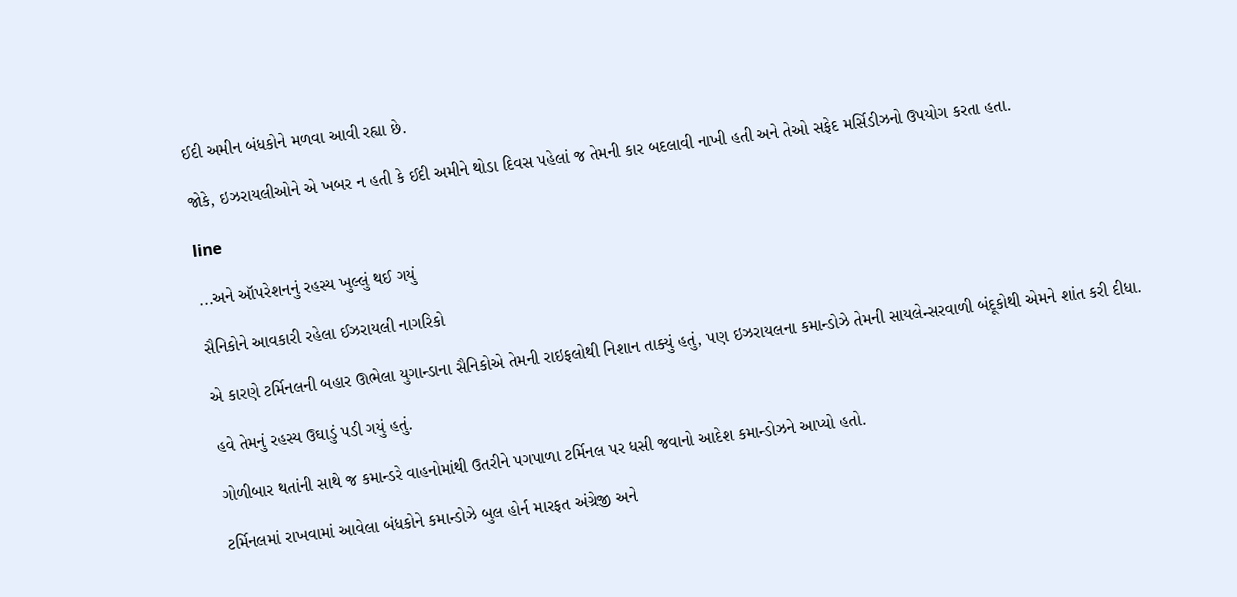ઈદી અમીન બંધકોને મળવા આવી રહ્યા છે.

જોકે, ઇઝરાયલીઓને એ ખબર ન હતી કે ઈદી અમીને થોડા દિવસ પહેલાં જ તેમની કાર બદલાવી નાખી હતી અને તેઓ સફેદ મર્સિડીઝનો ઉપયોગ કરતા હતા.

line

...અને ઑપરેશનનું રહસ્ય ખુલ્લું થઈ ગયું

સૈનિકોને આવકારી રહેલા ઈઝરાયલી નાગરિકો

એ કારણે ટર્મિનલની બહાર ઊભેલા યુગાન્ડાના સૈનિકોએ તેમની રાઇફલોથી નિશાન તાક્યું હતું, પણ ઇઝરાયલના કમાન્ડોઝે તેમની સાયલેન્સરવાળી બંદૂકોથી એમને શાંત કરી દીધા.

હવે તેમનું રહસ્ય ઉઘાડું પડી ગયું હતું.

ગોળીબાર થતાંની સાથે જ કમાન્ડરે વાહનોમાંથી ઉતરીને પગપાળા ટર્મિનલ પર ધસી જવાનો આદેશ કમાન્ડોઝને આપ્યો હતો.

ટર્મિનલમાં રાખવામાં આવેલા બંધકોને કમાન્ડોઝે બુલ હોર્ન મારફત અંગ્રેજી અને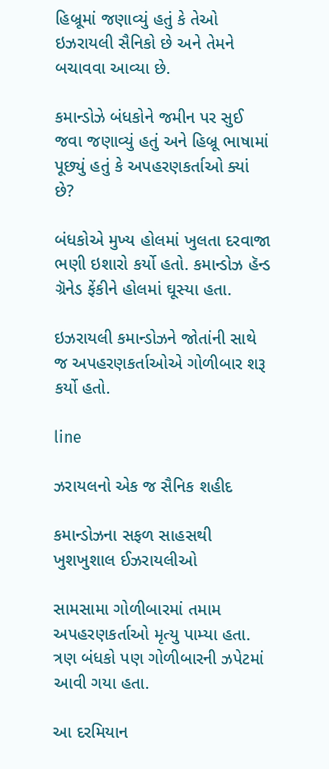હિબ્રૂમાં જણાવ્યું હતું કે તેઓ ઇઝરાયલી સૈનિકો છે અને તેમને બચાવવા આવ્યા છે.

કમાન્ડોઝે બંધકોને જમીન પર સુઈ જવા જણાવ્યું હતું અને હિબ્રૂ ભાષામાં પૂછ્યું હતું કે અપહરણકર્તાઓ ક્યાં છે?

બંધકોએ મુખ્ય હોલમાં ખુલતા દરવાજા ભણી ઇશારો કર્યો હતો. કમાન્ડોઝ હૅન્ડ ગ્રૅનેડ ફેંકીને હોલમાં ઘૂસ્યા હતા.

ઇઝરાયલી કમાન્ડોઝને જોતાંની સાથે જ અપહરણકર્તાઓએ ગોળીબાર શરૂ કર્યો હતો.

line

ઝરાયલનો એક જ સૈનિક શહીદ

કમાન્ડોઝના સફળ સાહસથી ખુશખુશાલ ઈઝરાયલીઓ

સામસામા ગોળીબારમાં તમામ અપહરણકર્તાઓ મૃત્યુ પામ્યા હતા. ત્રણ બંધકો પણ ગોળીબારની ઝપેટમાં આવી ગયા હતા.

આ દરમિયાન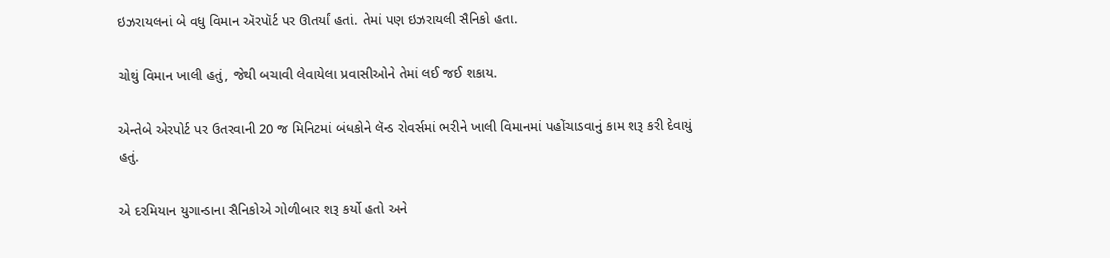ઇઝરાયલનાં બે વધુ વિમાન ઍરપૉર્ટ પર ઊતર્યાં હતાં. તેમાં પણ ઇઝરાયલી સૈનિકો હતા.

ચોથું વિમાન ખાલી હતું, જેથી બચાવી લેવાયેલા પ્રવાસીઓને તેમાં લઈ જઈ શકાય.

એન્તેબે એરપોર્ટ પર ઉતરવાની 20 જ મિનિટમાં બંધકોને લૅન્ડ રોવર્સમાં ભરીને ખાલી વિમાનમાં પહોંચાડવાનું કામ શરૂ કરી દેવાયું હતું.

એ દરમિયાન યુગાન્ડાના સૈનિકોએ ગોળીબાર શરૂ કર્યો હતો અને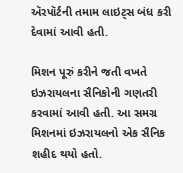ઍરપૉર્ટની તમામ લાઇટ્સ બંધ કરી દેવામાં આવી હતી.

મિશન પૂરું કરીને જતી વખતે ઇઝરાયલના સૈનિકોની ગણતરી કરવામાં આવી હતી. આ સમગ્ર મિશનમાં ઇઝરાયલનો એક સૈનિક શહીદ થયો હતો.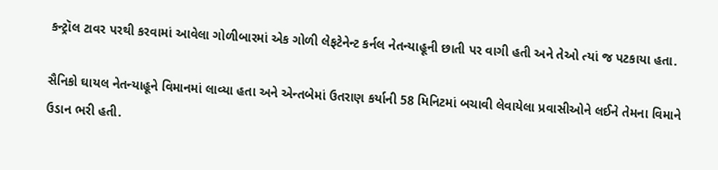કન્ટ્રૉલ ટાવર પરથી કરવામાં આવેલા ગોળીબારમાં એક ગોળી લેફટેનેન્ટ કર્નલ નેતન્યાહૂની છાતી પર વાગી હતી અને તેઓ ત્યાં જ પટકાયા હતા.

સૈનિકો ઘાયલ નેતન્યાહૂને વિમાનમાં લાવ્યા હતા અને એન્તબેમાં ઉતરાણ કર્યાની 58 મિનિટમાં બચાવી લેવાયેલા પ્રવાસીઓને લઈને તેમના વિમાને ઉડાન ભરી હતી.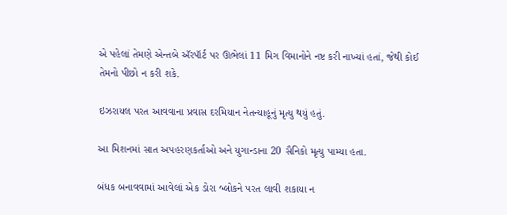એ પહેલાં તેમણે એન્તબે ઍરપૉર્ટ પર ઊભેલાં 11 મિગ વિમાનોને નષ્ટ કરી નાખ્યાં હતાં, જેથી કોઈ તેમનો પીછો ન કરી શકે.

ઇઝરાયલ પરત આવવાના પ્રવાસ દરમિયાન નેતન્યાહૂનું મૃત્યુ થયું હતું.

આ મિશનમાં સાત અપહરણકર્તાઓ અને યુગાન્ડાના 20 સૈનિકો મૃત્યુ પામ્યા હતા.

બંધક બનાવવામાં આવેલાં એક ડોરા બ્લોકને પરત લાવી શકાયા ન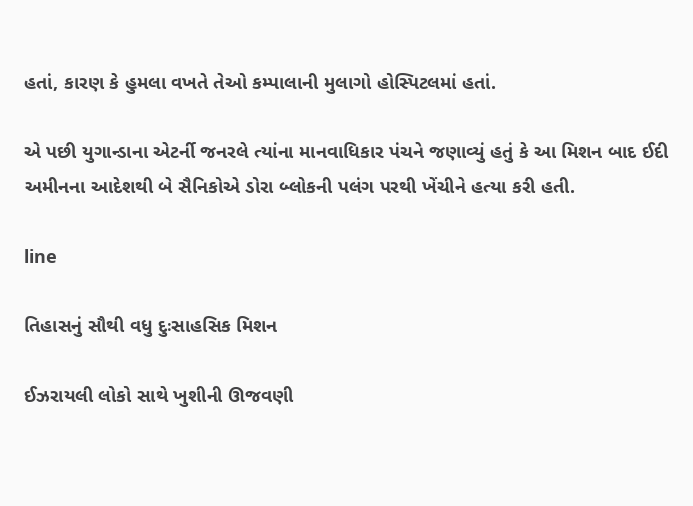હતાં, કારણ કે હુમલા વખતે તેઓ કમ્પાલાની મુલાગો હોસ્પિટલમાં હતાં.

એ પછી યુગાન્ડાના એટર્ની જનરલે ત્યાંના માનવાધિકાર પંચને જણાવ્યું હતું કે આ મિશન બાદ ઈદી અમીનના આદેશથી બે સૈનિકોએ ડોરા બ્લોકની પલંગ પરથી ખેંચીને હત્યા કરી હતી.

line

તિહાસનું સૌથી વધુ દુઃસાહસિક મિશન

ઈઝરાયલી લોકો સાથે ખુશીની ઊજવણી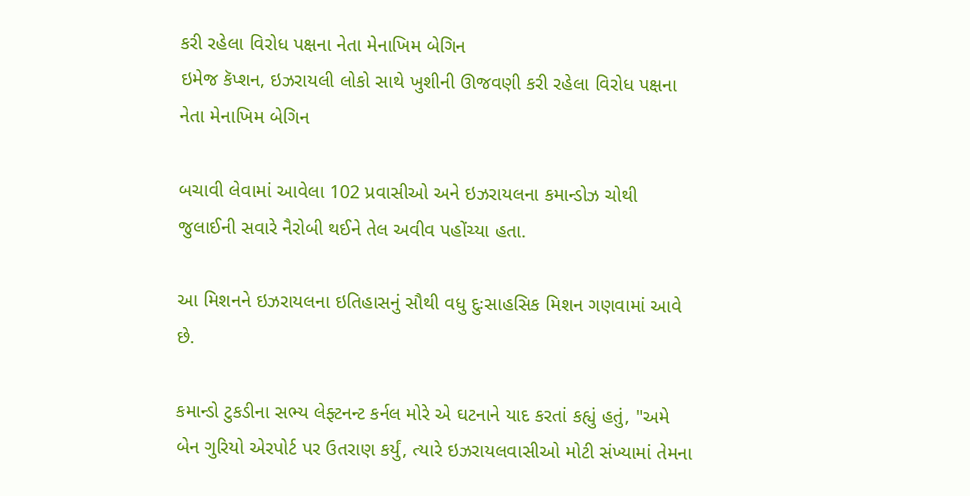કરી રહેલા વિરોધ પક્ષના નેતા મેનાખિમ બેગિન
ઇમેજ કૅપ્શન, ઇઝરાયલી લોકો સાથે ખુશીની ઊજવણી કરી રહેલા વિરોધ પક્ષના નેતા મેનાખિમ બેગિન

બચાવી લેવામાં આવેલા 102 પ્રવાસીઓ અને ઇઝરાયલના કમાન્ડોઝ ચોથી જુલાઈની સવારે નૈરોબી થઈને તેલ અવીવ પહોંચ્યા હતા.

આ મિશનને ઇઝરાયલના ઇતિહાસનું સૌથી વધુ દુઃસાહસિક મિશન ગણવામાં આવે છે.

કમાન્ડો ટુકડીના સભ્ય લેફ્ટનન્ટ કર્નલ મોરે એ ઘટનાને યાદ કરતાં કહ્યું હતું, "અમે બેન ગુરિયો એરપોર્ટ પર ઉતરાણ કર્યું, ત્યારે ઇઝરાયલવાસીઓ મોટી સંખ્યામાં તેમના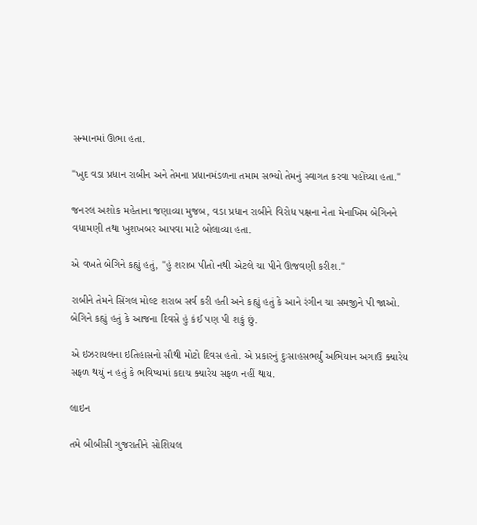સન્માનમાં ઊભા હતા.

"ખુદ વડા પ્રધાન રાબીન અને તેમના પ્રધાનમંડળના તમામ સભ્યો તેમનું સ્વાગત કરવા પહોંચ્યા હતા."

જનરલ અશોક મહેતાના જણાવ્યા મુજબ, વડા પ્રધાન રાબીને વિરોધ પક્ષના નેતા મેનાખિમ બેગિનને વધામણી તથા ખુશખબર આપવા માટે બોલાવ્યા હતા.

એ વખતે બેગિને કહ્યું હતું, "હું શરાબ પીતો નથી એટલે ચા પીને ઊજવણી કરીશ."

રાબીને તેમને સિંગલ મોલ્ટ શરાબ સર્વ કરી હતી અને કહ્યું હતું કે આને રંગીન ચા સમજીને પી જાઓ. બેગિને કહ્યું હતું કે આજના દિવસે હું કંઈ પણ પી શકું છું.

એ ઇઝરાયલના ઇતિહાસનો સૌથી મોટો દિવસ હતો. એ પ્રકારનું દુઃસાહસભર્યું અભિયાન અગાઉ ક્યારેય સફળ થયું ન હતું કે ભવિષ્યમાં કદાચ ક્યારેય સફળ નહીં થાય.

લાઇન

તમે બીબીસી ગુજરાતીને સોશિયલ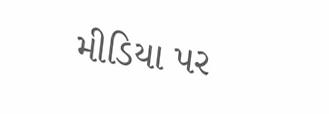મીડિયા પર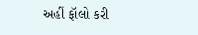અહીં ફૉલો કરી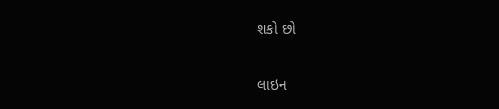શકો છો

લાઇન